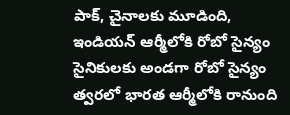పాక్, చైనాలకు మూడింది, ఇండియన్ ఆర్మీలోకి రోబో సైన్యం
సైనికులకు అండగా రోబో సైన్యం త్వరలో భారత ఆర్మీలోకి రానుంది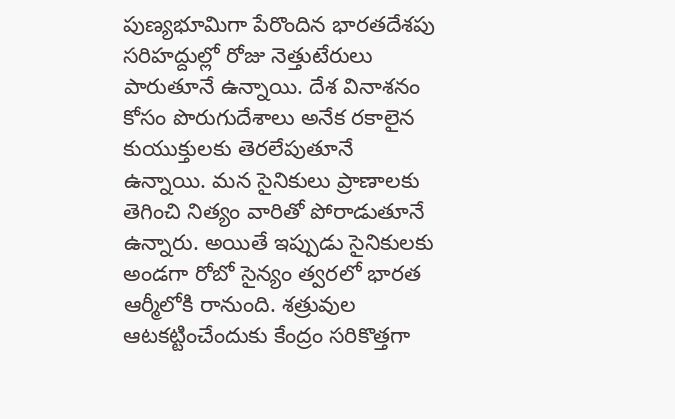పుణ్యభూమిగా పేరొందిన భారతదేశపు సరిహద్దుల్లో రోజు నెత్తుటేరులు పారుతూనే ఉన్నాయి. దేశ వినాశనం కోసం పొరుగుదేశాలు అనేక రకాలైన కుయుక్తులకు తెరలేపుతూనే ఉన్నాయి. మన సైనికులు ప్రాణాలకు తెగించి నిత్యం వారితో పోరాడుతూనే ఉన్నారు. అయితే ఇప్పుడు సైనికులకు అండగా రోబో సైన్యం త్వరలో భారత ఆర్మీలోకి రానుంది. శత్రువుల ఆటకట్టించేందుకు కేంద్రం సరికొత్తగా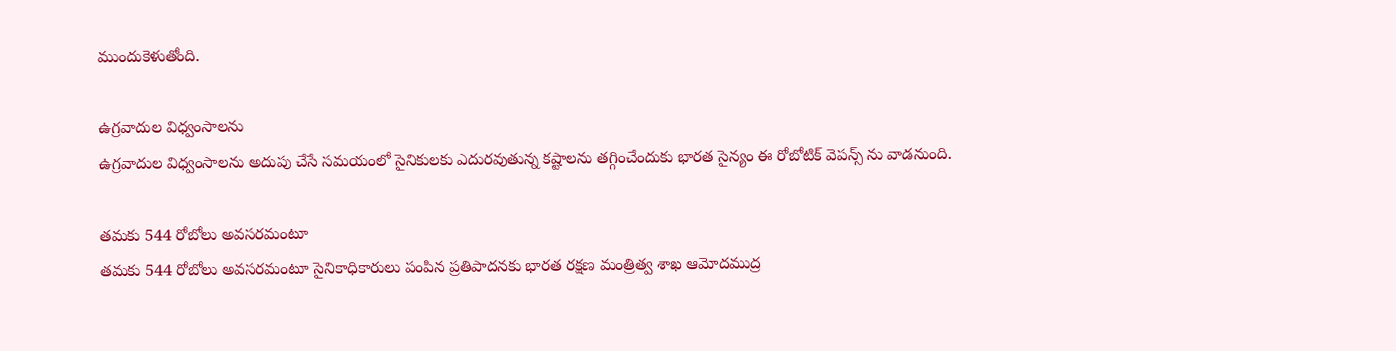ముందుకెళుతోంది.

ఉగ్రవాదుల విధ్వంసాలను
ఉగ్రవాదుల విధ్వంసాలను అదుపు చేసే సమయంలో సైనికులకు ఎదురవుతున్న కష్టాలను తగ్గించేందుకు భారత సైన్యం ఈ రోబోటిక్ వెపన్స్ ను వాడనుంది.

తమకు 544 రోబోలు అవసరమంటూ
తమకు 544 రోబోలు అవసరమంటూ సైనికాధికారులు పంపిన ప్రతిపాదనకు భారత రక్షణ మంత్రిత్వ శాఖ ఆమోదముద్ర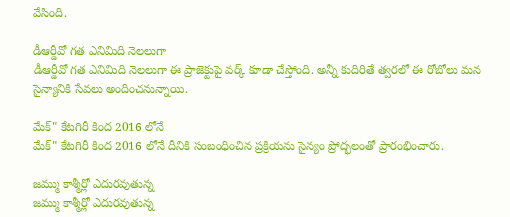వేసింది.

డీఆర్డీవో గత ఎనిమిది నెలలుగా
డీఆర్డీవో గత ఎనిమిది నెలలుగా ఈ ప్రాజెక్టుపై వర్క్ కూడా చేస్తోంది. అన్నీ కుదిరితే త్వరలో ఈ రోబోలు మన సైన్యానికి సేవలు అందించనున్నాయి.

మేక్" కేటగిరీ కింద 2016 లోనే
మేక్" కేటగిరీ కింద 2016 లోనే దీనికి సంబంధించిన ప్రక్రియను సైన్యం ప్రోద్భలంతో ప్రారంభించారు.

జమ్ము కాశ్మీర్లో ఎదురవుతున్న
జమ్ము కాశ్మీర్లో ఎదురవుతున్న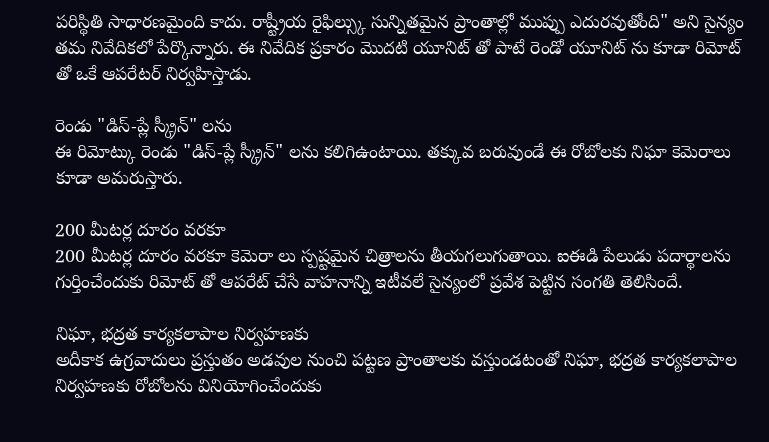పరిస్థితి సాధారణమైంది కాదు. రాష్ట్రీయ రైఫిల్స్కు సున్నితమైన ప్రాంతాల్లో ముప్పు ఎదురవుతోంది" అని సైన్యం తమ నివేదికలో పేర్కొన్నారు. ఈ నివేదిక ప్రకారం మొదటి యూనిట్ తో పాటే రెండో యూనిట్ ను కూడా రిమోట్ తో ఒకే ఆపరేటర్ నిర్వహిస్తాడు.

రెండు "డిస్-ప్లే స్క్రీన్" లను
ఈ రిమోట్కు రెండు "డిస్-ప్లే స్క్రీన్" లను కలిగిఉంటాయి. తక్కువ బరువుండే ఈ రోబోలకు నిఘా కెమెరాలు కూడా అమరుస్తారు.

200 మీటర్ల దూరం వరకూ
200 మీటర్ల దూరం వరకూ కెమెరా లు స్పష్టమైన చిత్రాలను తీయగలుగుతాయి. ఐఈడి పేలుడు పదార్థాలను గుర్తించేందుకు రిమోట్ తో ఆపరేట్ చేసే వాహనాన్ని ఇటీవలే సైన్యంలో ప్రవేశ పెట్టిన సంగతి తెలిసిందే.

నిఘా, భద్రత కార్యకలాపాల నిర్వహణకు
అదీకాక ఉగ్రవాదులు ప్రస్తుతం అడవుల నుంచి పట్టణ ప్రాంతాలకు వస్తుండటంతో నిఘా, భద్రత కార్యకలాపాల నిర్వహణకు రోబోలను వినియోగించేందుకు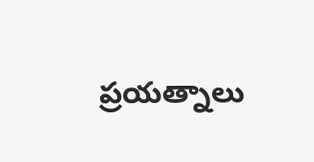ప్రయత్నాలు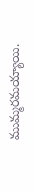ముమ్మరమయ్యాయి.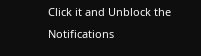Click it and Unblock the Notifications